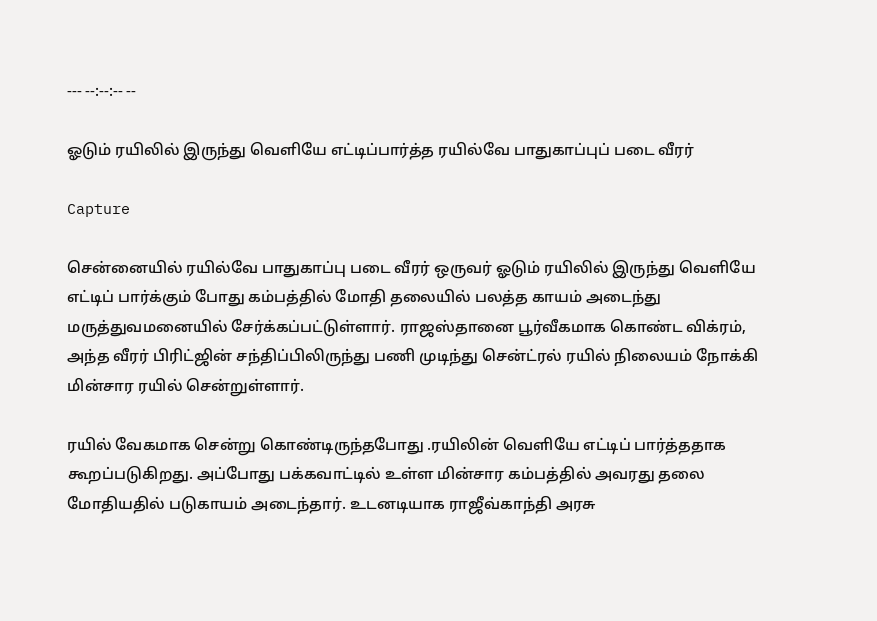--- --:--:-- --

ஓடும் ரயிலில் இருந்து வெளியே எட்டிப்பார்த்த ரயில்வே பாதுகாப்புப் படை வீரர்

Capture

சென்னையில் ரயில்வே பாதுகாப்பு படை வீரர் ஒருவர் ஓடும் ரயிலில் இருந்து வெளியே எட்டிப் பார்க்கும் போது கம்பத்தில் மோதி தலையில் பலத்த காயம் அடைந்து மருத்துவமனையில் சேர்க்கப்பட்டுள்ளார். ராஜஸ்தானை பூர்வீகமாக கொண்ட விக்ரம், அந்த வீரர் பிரிட்ஜின் சந்திப்பிலிருந்து பணி முடிந்து சென்ட்ரல் ரயில் நிலையம் நோக்கி மின்சார ரயில் சென்றுள்ளார்.

ரயில் வேகமாக சென்று கொண்டிருந்தபோது .ரயிலின் வெளியே எட்டிப் பார்த்ததாக கூறப்படுகிறது. அப்போது பக்கவாட்டில் உள்ள மின்சார கம்பத்தில் அவரது தலை மோதியதில் படுகாயம் அடைந்தார். உடனடியாக ராஜீவ்காந்தி அரசு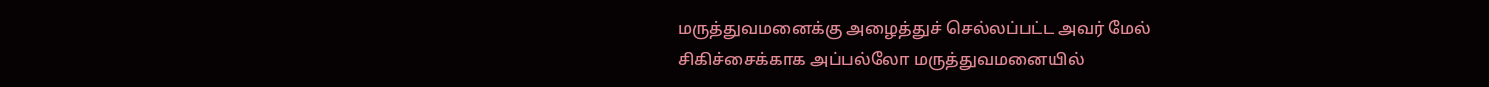மருத்துவமனைக்கு அழைத்துச் செல்லப்பட்ட அவர் மேல் சிகிச்சைக்காக அப்பல்லோ மருத்துவமனையில்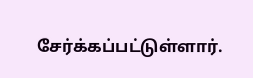சேர்க்கப்பட்டுள்ளார்.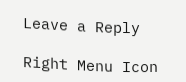Leave a Reply

Right Menu Icon